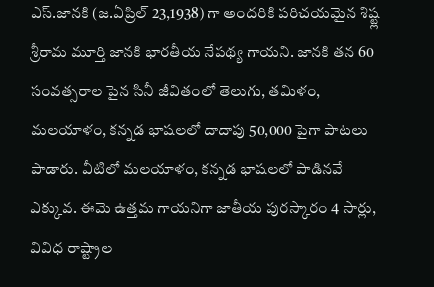ఎస్.జానకి (జ.ఏప్రిల్ 23,1938) గా అందరికి పరిచయమైన శిష్ట్ల శ్రీరామ మూర్తి జానకి భారతీయ నేపథ్య గాయని. జానకి తన 60 సంవత్సరాల పైన సినీ జీవితంలో తెలుగు, తమిళం, మలయాళం, కన్నడ భాషలలో దాదాపు 50,000 పైగా పాటలు పాడారు. వీటిలో మలయాళం, కన్నడ భాషలలో పాడినవే ఎక్కువ. ఈమె ఉత్తమ గాయనిగా జాతీయ పురస్కారం 4 సార్లు, వివిధ రాష్ట్రాల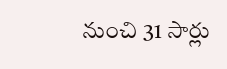నుంచి 31 సార్లు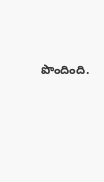పొందింది.